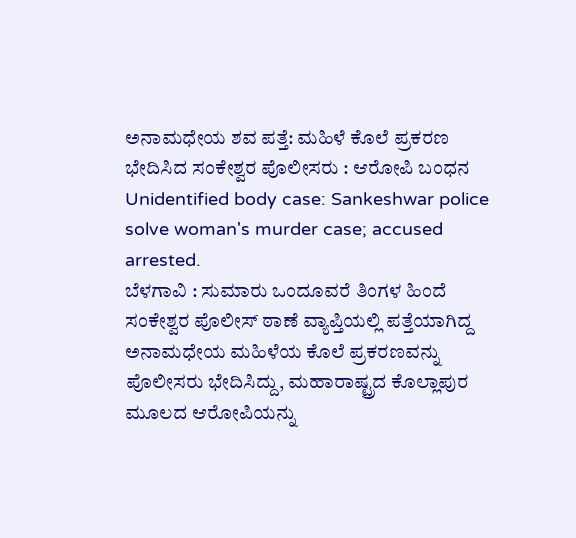ಅನಾಮಧೇಯ ಶವ ಪತ್ತೆ: ಮಹಿಳೆ ಕೊಲೆ ಪ್ರಕರಣ ಭೇದಿಸಿದ ಸಂಕೇಶ್ವರ ಪೊಲೀಸರು : ಆರೋಪಿ ಬಂಧನ
Unidentified body case: Sankeshwar police solve woman's murder case; accused arrested.
ಬೆಳಗಾವಿ : ಸುಮಾರು ಒಂದೂವರೆ ತಿಂಗಳ ಹಿಂದೆ ಸಂಕೇಶ್ವರ ಪೊಲೀಸ್ ಠಾಣೆ ವ್ಯಾಪ್ತಿಯಲ್ಲಿ ಪತ್ತೆಯಾಗಿದ್ದ ಅನಾಮಧೇಯ ಮಹಿಳೆಯ ಕೊಲೆ ಪ್ರಕರಣವನ್ನು ಪೊಲೀಸರು ಭೇದಿಸಿದ್ದು, ಮಹಾರಾಷ್ಟ್ರದ ಕೊಲ್ಲಾಪುರ ಮೂಲದ ಆರೋಪಿಯನ್ನು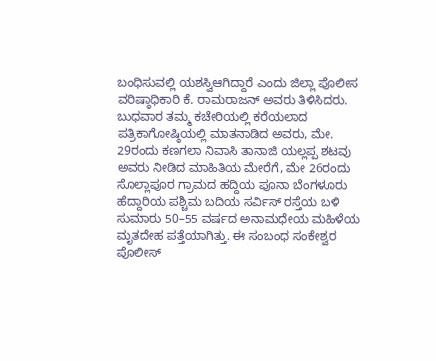ಬಂಧಿಸುವಲ್ಲಿ ಯಶಸ್ವಿಆಗಿದ್ದಾರೆ ಎಂದು ಜಿಲ್ಲಾ ಪೊಲೀಸ ವರಿಷ್ಠಾಧಿಕಾರಿ ಕೆ. ರಾಮರಾಜನ್ ಅವರು ತಿಳಿಸಿದರು.
ಬುಧವಾರ ತಮ್ಮ ಕಚೇರಿಯಲ್ಲಿ ಕರೆಯಲಾದ ಪತ್ರಿಕಾಗೋಷ್ಠಿಯಲ್ಲಿ ಮಾತನಾಡಿದ ಅವರು, ಮೇ. 29ರಂದು ಕಣಗಲಾ ನಿವಾಸಿ ತಾನಾಜಿ ಯಲ್ಲಪ್ಪ ಶಟವು ಅವರು ನೀಡಿದ ಮಾಹಿತಿಯ ಮೇರೆಗೆ, ಮೇ 26ರಂದು ಸೊಲ್ಲಾಪೂರ ಗ್ರಾಮದ ಹದ್ದಿಯ ಪೂನಾ ಬೆಂಗಳೂರು ಹೆದ್ದಾರಿಯ ಪಶ್ಚಿಮ ಬದಿಯ ಸರ್ವಿಸ್ ರಸ್ತೆಯ ಬಳಿ ಸುಮಾರು 50–55 ವರ್ಷದ ಅನಾಮಧೇಯ ಮಹಿಳೆಯ ಮೃತದೇಹ ಪತ್ತೆಯಾಗಿತ್ತು. ಈ ಸಂಬಂಧ ಸಂಕೇಶ್ವರ ಪೊಲೀಸ್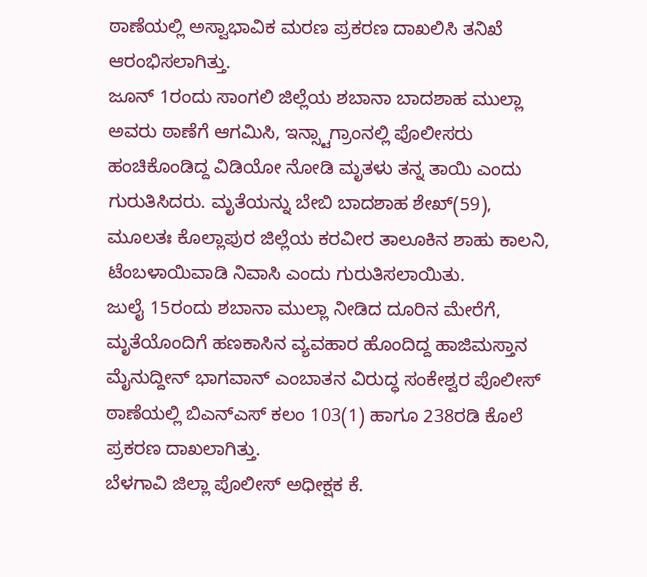ಠಾಣೆಯಲ್ಲಿ ಅಸ್ವಾಭಾವಿಕ ಮರಣ ಪ್ರಕರಣ ದಾಖಲಿಸಿ ತನಿಖೆ ಆರಂಭಿಸಲಾಗಿತ್ತು.
ಜೂನ್ 1ರಂದು ಸಾಂಗಲಿ ಜಿಲ್ಲೆಯ ಶಬಾನಾ ಬಾದಶಾಹ ಮುಲ್ಲಾ ಅವರು ಠಾಣೆಗೆ ಆಗಮಿಸಿ, ಇನ್ಸ್ಟಾಗ್ರಾಂನಲ್ಲಿ ಪೊಲೀಸರು ಹಂಚಿಕೊಂಡಿದ್ದ ವಿಡಿಯೋ ನೋಡಿ ಮೃತಳು ತನ್ನ ತಾಯಿ ಎಂದು ಗುರುತಿಸಿದರು. ಮೃತೆಯನ್ನು ಬೇಬಿ ಬಾದಶಾಹ ಶೇಖ್(59), ಮೂಲತಃ ಕೊಲ್ಲಾಪುರ ಜಿಲ್ಲೆಯ ಕರವೀರ ತಾಲೂಕಿನ ಶಾಹು ಕಾಲನಿ, ಟೆಂಬಳಾಯಿವಾಡಿ ನಿವಾಸಿ ಎಂದು ಗುರುತಿಸಲಾಯಿತು.
ಜುಲೈ 15ರಂದು ಶಬಾನಾ ಮುಲ್ಲಾ ನೀಡಿದ ದೂರಿನ ಮೇರೆಗೆ, ಮೃತೆಯೊಂದಿಗೆ ಹಣಕಾಸಿನ ವ್ಯವಹಾರ ಹೊಂದಿದ್ದ ಹಾಜಿಮಸ್ತಾನ ಮೈನುದ್ದೀನ್ ಭಾಗವಾನ್ ಎಂಬಾತನ ವಿರುದ್ಧ ಸಂಕೇಶ್ವರ ಪೊಲೀಸ್ ಠಾಣೆಯಲ್ಲಿ ಬಿಎನ್ಎಸ್ ಕಲಂ 103(1) ಹಾಗೂ 238ರಡಿ ಕೊಲೆ ಪ್ರಕರಣ ದಾಖಲಾಗಿತ್ತು.
ಬೆಳಗಾವಿ ಜಿಲ್ಲಾ ಪೊಲೀಸ್ ಅಧೀಕ್ಷಕ ಕೆ.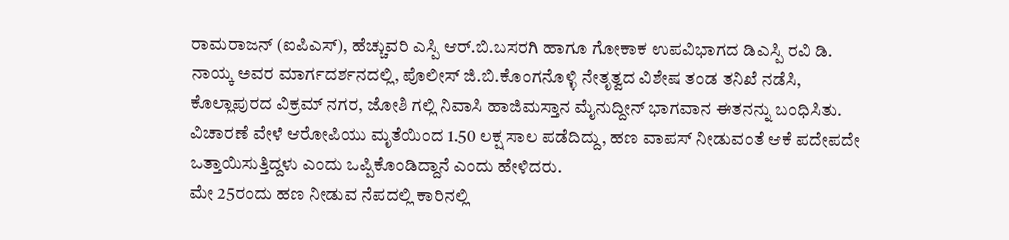ರಾಮರಾಜನ್ (ಐಪಿಎಸ್), ಹೆಚ್ಚುವರಿ ಎಸ್ಪಿ ಆರ್.ಬಿ.ಬಸರಗಿ ಹಾಗೂ ಗೋಕಾಕ ಉಪವಿಭಾಗದ ಡಿಎಸ್ಪಿ ರವಿ ಡಿ. ನಾಯ್ಕ ಅವರ ಮಾರ್ಗದರ್ಶನದಲ್ಲಿ, ಪೊಲೀಸ್ ಜಿ.ಬಿ.ಕೊಂಗನೊಳ್ಳಿ ನೇತೃತ್ವದ ವಿಶೇಷ ತಂಡ ತನಿಖೆ ನಡೆಸಿ, ಕೊಲ್ಲಾಪುರದ ವಿಕ್ರಮ್ ನಗರ, ಜೋಶಿ ಗಲ್ಲಿ ನಿವಾಸಿ ಹಾಜಿಮಸ್ತಾನ ಮೈನುದ್ದೀನ್ ಭಾಗವಾನ ಈತನನ್ನು ಬಂಧಿಸಿತು.
ವಿಚಾರಣೆ ವೇಳೆ ಆರೋಪಿಯು ಮೃತೆಯಿಂದ 1.50 ಲಕ್ಷ ಸಾಲ ಪಡೆದಿದ್ದು, ಹಣ ವಾಪಸ್ ನೀಡುವಂತೆ ಆಕೆ ಪದೇಪದೇ ಒತ್ತಾಯಿಸುತ್ತಿದ್ದಳು ಎಂದು ಒಪ್ಪಿಕೊಂಡಿದ್ದಾನೆ ಎಂದು ಹೇಳಿದರು.
ಮೇ 25ರಂದು ಹಣ ನೀಡುವ ನೆಪದಲ್ಲಿ ಕಾರಿನಲ್ಲಿ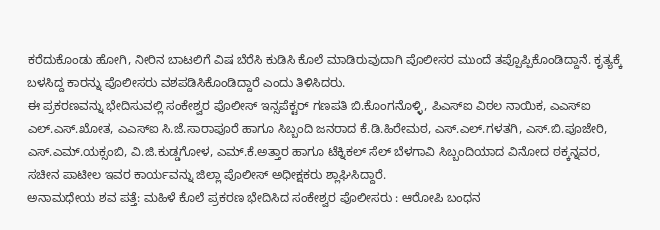ಕರೆದುಕೊಂಡು ಹೋಗಿ, ನೀರಿನ ಬಾಟಲಿಗೆ ವಿಷ ಬೆರೆಸಿ ಕುಡಿಸಿ ಕೊಲೆ ಮಾಡಿರುವುದಾಗಿ ಪೊಲೀಸರ ಮುಂದೆ ತಪ್ಪೊಪ್ಪಿಕೊಂಡಿದ್ದಾನೆ. ಕೃತ್ಯಕ್ಕೆ ಬಳಸಿದ್ದ ಕಾರನ್ನು ಪೊಲೀಸರು ವಶಪಡಿಸಿಕೊಂಡಿದ್ದಾರೆ ಎಂದು ತಿಳಿಸಿದರು.
ಈ ಪ್ರಕರಣವನ್ನು ಭೇದಿಸುವಲ್ಲಿ ಸಂಕೇಶ್ವರ ಪೊಲೀಸ್ ಇನ್ಸಪೆಕ್ಟರ್ ಗಣಪತಿ ಬಿ.ಕೊಂಗನೊಳ್ಳಿ, ಪಿಎಸ್ಐ ವಿಠಲ ನಾಯಿಕ, ಎಎಸ್ಐ ಎಲ್.ಎಸ್.ಖೋತ, ಎಎಸ್ಐ ಸಿ.ಜೆ.ಸಾರಾಪೂರೆ ಹಾಗೂ ಸಿಬ್ಬಂದಿ ಜನರಾದ ಕೆ.ಡಿ.ಹಿರೇಮಠ, ಎಸ್.ಎಲ್.ಗಳತಗಿ, ಎಸ್.ಬಿ.ಪೂಜೇರಿ, ಎಸ್.ಎಮ್.ಯಕ್ಸಂಬಿ, ವಿ.ಜಿ.ಕುಡ್ಡಗೋಳ, ಎಮ್.ಕೆ.ಅತ್ತಾರ ಹಾಗೂ ಟೆಕ್ನಿಕಲ್ ಸೆಲ್ ಬೆಳಗಾವಿ ಸಿಬ್ಬಂದಿಯಾದ ವಿನೋದ ಠಕ್ಕನ್ನವರ, ಸಚೀನ ಪಾಟೀಲ ಇವರ ಕಾರ್ಯವನ್ನು ಜಿಲ್ಲಾ ಪೊಲೀಸ್ ಅಧೀಕ್ಷಕರು ಶ್ಲಾಘಿಸಿದ್ದಾರೆ.
ಅನಾಮಧೇಯ ಶವ ಪತ್ತೆ: ಮಹಿಳೆ ಕೊಲೆ ಪ್ರಕರಣ ಭೇದಿಸಿದ ಸಂಕೇಶ್ವರ ಪೊಲೀಸರು : ಆರೋಪಿ ಬಂಧನ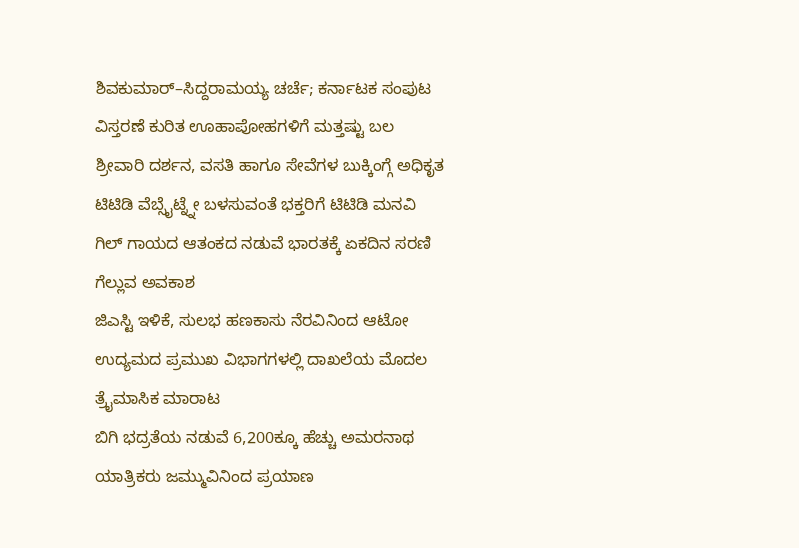ಶಿವಕುಮಾರ್–ಸಿದ್ದರಾಮಯ್ಯ ಚರ್ಚೆ; ಕರ್ನಾಟಕ ಸಂಪುಟ ವಿಸ್ತರಣೆ ಕುರಿತ ಊಹಾಪೋಹಗಳಿಗೆ ಮತ್ತಷ್ಟು ಬಲ
ಶ್ರೀವಾರಿ ದರ್ಶನ, ವಸತಿ ಹಾಗೂ ಸೇವೆಗಳ ಬುಕ್ಕಿಂಗ್ಗೆ ಅಧಿಕೃತ ಟಿಟಿಡಿ ವೆಬ್ಸೈಟ್ನ್ನೇ ಬಳಸುವಂತೆ ಭಕ್ತರಿಗೆ ಟಿಟಿಡಿ ಮನವಿ
ಗಿಲ್ ಗಾಯದ ಆತಂಕದ ನಡುವೆ ಭಾರತಕ್ಕೆ ಏಕದಿನ ಸರಣಿ ಗೆಲ್ಲುವ ಅವಕಾಶ
ಜಿಎಸ್ಟಿ ಇಳಿಕೆ, ಸುಲಭ ಹಣಕಾಸು ನೆರವಿನಿಂದ ಆಟೋ ಉದ್ಯಮದ ಪ್ರಮುಖ ವಿಭಾಗಗಳಲ್ಲಿ ದಾಖಲೆಯ ಮೊದಲ ತ್ರೈಮಾಸಿಕ ಮಾರಾಟ
ಬಿಗಿ ಭದ್ರತೆಯ ನಡುವೆ 6,200ಕ್ಕೂ ಹೆಚ್ಚು ಅಮರನಾಥ ಯಾತ್ರಿಕರು ಜಮ್ಮುವಿನಿಂದ ಪ್ರಯಾಣ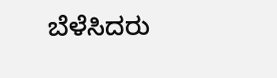ಬೆಳೆಸಿದರು